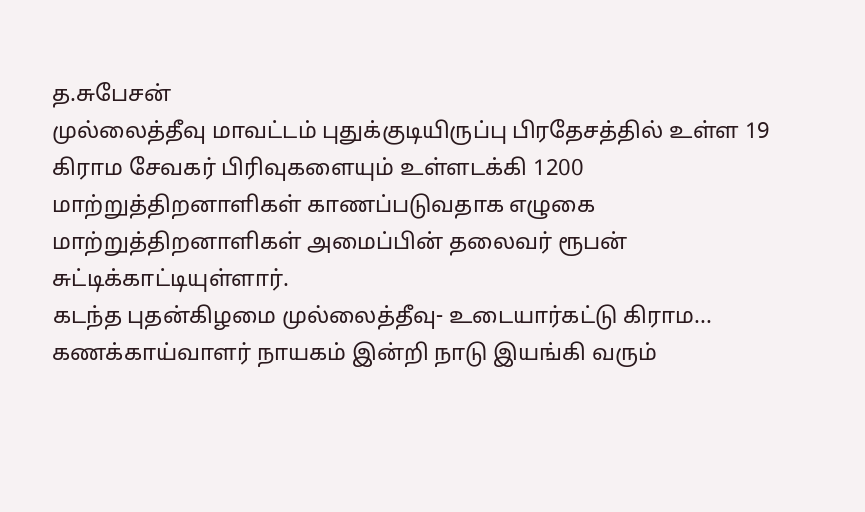த.சுபேசன்
முல்லைத்தீவு மாவட்டம் புதுக்குடியிருப்பு பிரதேசத்தில் உள்ள 19 கிராம சேவகர் பிரிவுகளையும் உள்ளடக்கி 1200 மாற்றுத்திறனாளிகள் காணப்படுவதாக எழுகை மாற்றுத்திறனாளிகள் அமைப்பின் தலைவர் ரூபன் சுட்டிக்காட்டியுள்ளார்.
கடந்த புதன்கிழமை முல்லைத்தீவு- உடையார்கட்டு கிராம...
கணக்காய்வாளர் நாயகம் இன்றி நாடு இயங்கி வரும்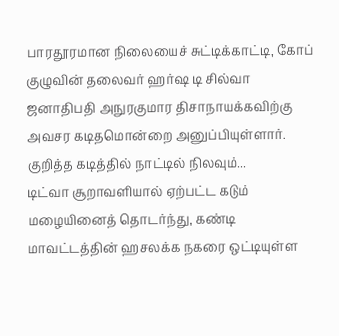பாரதூரமான நிலையைச் சுட்டிக்காட்டி, கோப் குழுவின் தலைவர் ஹர்ஷ டி சில்வா ஜனாதிபதி அநுரகுமார திசாநாயக்கவிற்கு அவசர கடிதமொன்றை அனுப்பியுள்ளார்.
குறித்த கடித்தில் நாட்டில் நிலவும்...
டிட்வா சூறாவளியால் ஏற்பட்ட கடும் மழையினைத் தொடர்ந்து, கண்டி மாவட்டத்தின் ஹசலக்க நகரை ஒட்டியுள்ள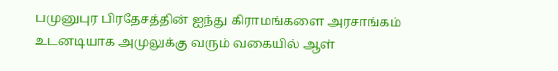பமுனுபுர பிரதேசத்தின் ஐந்து கிராமங்களை அரசாங்கம் உடனடியாக அமுலுக்கு வரும் வகையில் ஆள்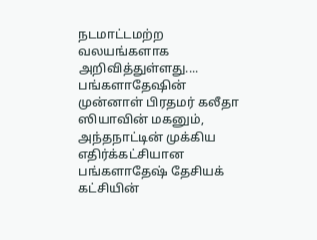நடமாட்டமற்ற வலயங்களாக அறிவித்துள்ளது....
பங்களாதேஷின் முன்னாள் பிரதமர் கலீதா ஸியாவின் மகனும், அந்தநாட்டின் முக்கிய எதிர்க்கட்சியான பங்களாதேஷ் தேசியக் கட்சியின்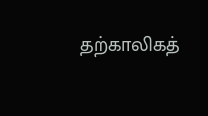தற்காலிகத்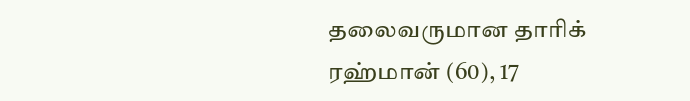தலைவருமான தாரிக் ரஹ்மான் (60), 17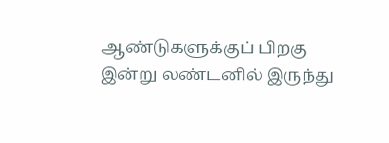ஆண்டுகளுக்குப் பிறகு இன்று லண்டனில் இருந்து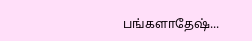பங்களாதேஷ்...